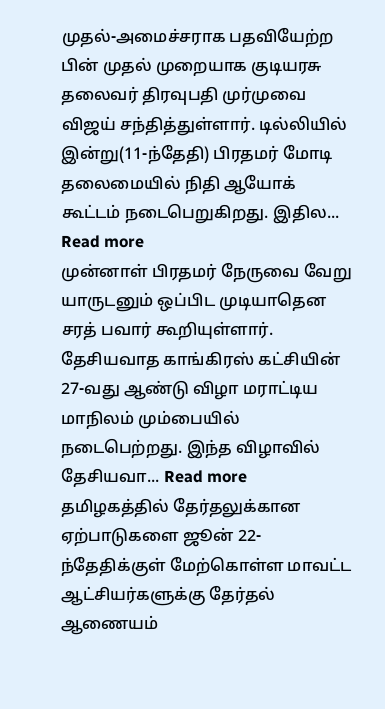முதல்-அமைச்சராக பதவியேற்ற பின் முதல் முறையாக குடியரசு தலைவர் திரவுபதி முர்முவை விஜய் சந்தித்துள்ளார். டில்லியில் இன்று(11-ந்தேதி) பிரதமர் மோடி தலைமையில் நிதி ஆயோக் கூட்டம் நடைபெறுகிறது. இதில... Read more
முன்னாள் பிரதமர் நேருவை வேறு யாருடனும் ஒப்பிட முடியாதென சரத் பவார் கூறியுள்ளார். தேசியவாத காங்கிரஸ் கட்சியின் 27-வது ஆண்டு விழா மராட்டிய மாநிலம் மும்பையில் நடைபெற்றது. இந்த விழாவில் தேசியவா... Read more
தமிழகத்தில் தேர்தலுக்கான ஏற்பாடுகளை ஜூன் 22-ந்தேதிக்குள் மேற்கொள்ள மாவட்ட ஆட்சியர்களுக்கு தேர்தல் ஆணையம்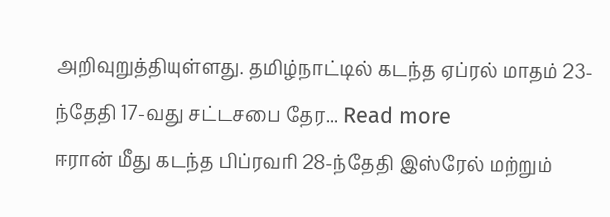அறிவுறுத்தியுள்ளது. தமிழ்நாட்டில் கடந்த ஏப்ரல் மாதம் 23-ந்தேதி 17-வது சட்டசபை தேர... Read more
ஈரான் மீது கடந்த பிப்ரவரி 28-ந்தேதி இஸ்ரேல் மற்றும்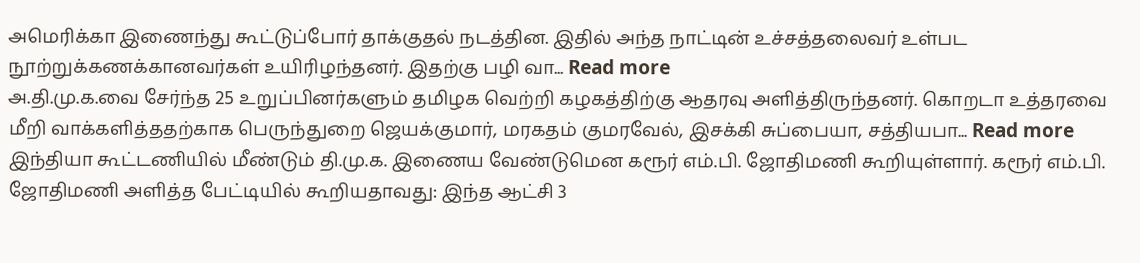அமெரிக்கா இணைந்து கூட்டுப்போர் தாக்குதல் நடத்தின. இதில் அந்த நாட்டின் உச்சத்தலைவர் உள்பட நூற்றுக்கணக்கானவர்கள் உயிரிழந்தனர். இதற்கு பழி வா... Read more
அ.தி.மு.க.வை சேர்ந்த 25 உறுப்பினர்களும் தமிழக வெற்றி கழகத்திற்கு ஆதரவு அளித்திருந்தனர். கொறடா உத்தரவை மீறி வாக்களித்ததற்காக பெருந்துறை ஜெயக்குமார், மரகதம் குமரவேல், இசக்கி சுப்பையா, சத்தியபா... Read more
இந்தியா கூட்டணியில் மீண்டும் தி.மு.க. இணைய வேண்டுமென கரூர் எம்.பி. ஜோதிமணி கூறியுள்ளார். கரூர் எம்.பி. ஜோதிமணி அளித்த பேட்டியில் கூறியதாவது: இந்த ஆட்சி 3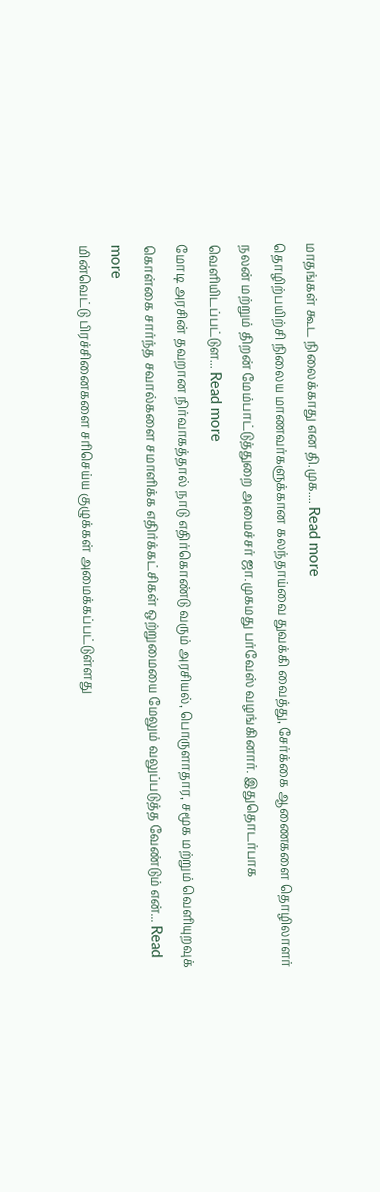மாதங்கள் கூட நிலைக்காது என தி.முக.... Read more
தொழிற்பயிற்சி நிலைய மாணவர்களுக்கான கலந்தாய்வை துவக்கி வைத்து, சேர்க்கை ஆணைகளை தொழிலாளர் நலன் மற்றும் திறன் மேம்பாட்டுத்துறை அமைச்சர் ஜா.முகமது பர்வேஸ் வழங்கினார். இதுதொடர்பாக வெளியிடப்பட்டுள... Read more
மோடி அரசின் தவறான நிர்வாகத்தால் நாடு எதிர்கொண்டு வரும் அரசியல், பொருளாதார, சமூக மற்றும் வெளியுறவுக் கொள்கை சார்ந்த சவால்களை சமாளிக்க எதிர்க்கட்சிகள் ஒற்றுமையை மேலும் வலுப்படுத்த வேண்டும் என்... Read more
மின்வெட்டு பிரச்சினைகளை சரிசெய்ய குழுக்கள் அமைக்கப்பட்டுள்ளது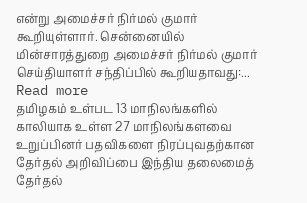என்று அமைச்சர் நிர்மல் குமார் கூறியுள்ளார். சென்னையில் மின்சாரத்துறை அமைச்சர் நிர்மல் குமார் செய்தியாளர் சந்திப்பில் கூறியதாவது:... Read more
தமிழகம் உள்பட 13 மாநிலங்களில் காலியாக உள்ள 27 மாநிலங்களவை உறுப்பினர் பதவிகளை நிரப்புவதற்கான தேர்தல் அறிவிப்பை இந்திய தலைமைத் தேர்தல்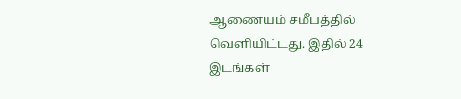ஆணையம் சமீபத்தில் வெளியிட்டது. இதில் 24 இடங்கள்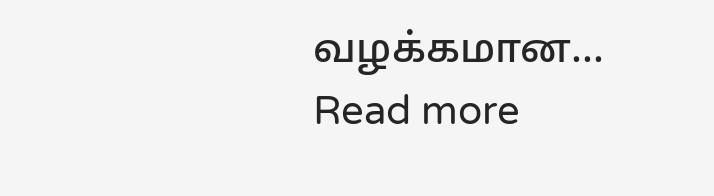வழக்கமான... Read more